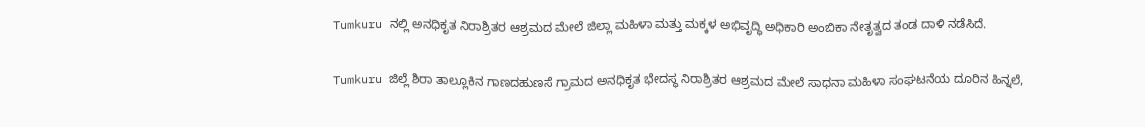Tumkuru ನಲ್ಲಿ ಅನಧಿಕೃತ ನಿರಾಶ್ರಿತರ ಆಶ್ರಮದ ಮೇಲೆ ಜಿಲ್ಲಾ ಮಹಿಳಾ ಮತ್ತು ಮಕ್ಕಳ ಅಭಿವೃದ್ಧಿ ಅಧಿಕಾರಿ ಅಂಬಿಕಾ ನೇತೃತ್ವದ ತಂಡ ದಾಳಿ ನಡೆಸಿದೆ.

Tumkuru ಜಿಲ್ಲೆ ಶಿರಾ ತಾಲ್ಲೂಕಿನ ಗಾಣದಹುಣಸೆ ಗ್ರಾಮದ ಅನಧಿಕೃತ ಭೇದಸ್ಥ ನಿರಾಶ್ರಿತರ ಆಶ್ರಮದ ಮೇಲೆ ಸಾಧನಾ ಮಹಿಳಾ ಸಂಘಟನೆಯ ದೂರಿನ ಹಿನ್ನಲೆ,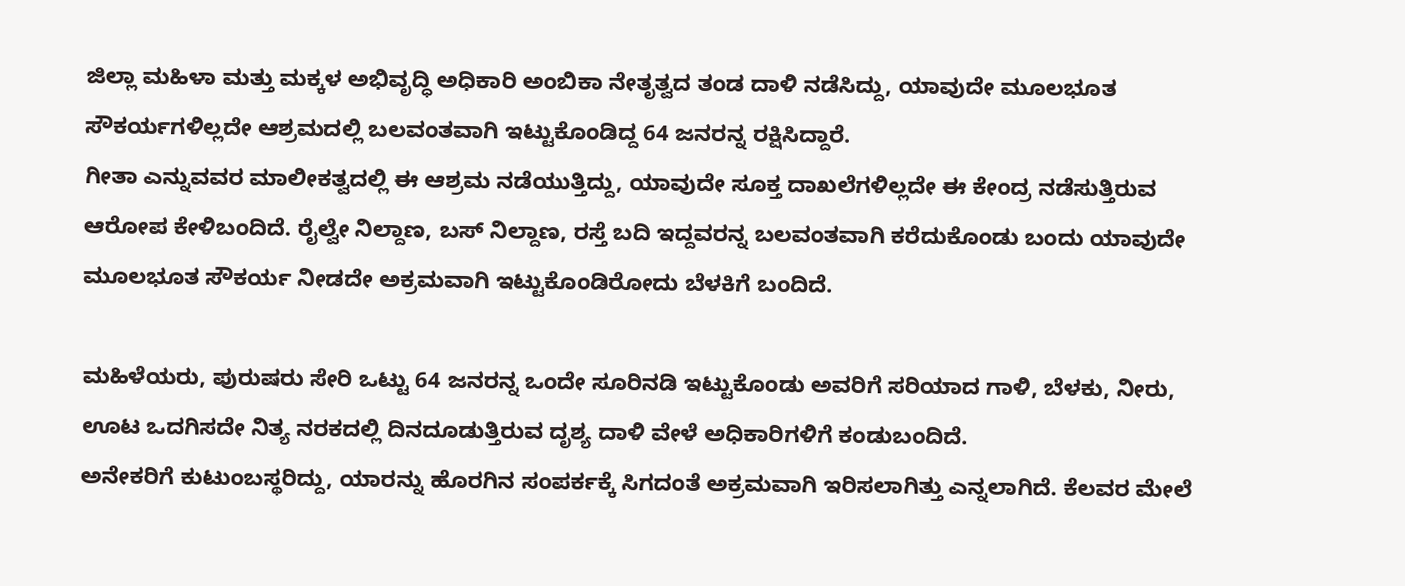ಜಿಲ್ಲಾ ಮಹಿಳಾ ಮತ್ತು ಮಕ್ಕಳ ಅಭಿವೃದ್ಧಿ ಅಧಿಕಾರಿ ಅಂಬಿಕಾ ನೇತೃತ್ವದ ತಂಡ ದಾಳಿ ನಡೆಸಿದ್ದು, ಯಾವುದೇ ಮೂಲಭೂತ ಸೌಕರ್ಯಗಳಿಲ್ಲದೇ ಆಶ್ರಮದಲ್ಲಿ ಬಲವಂತವಾಗಿ ಇಟ್ಟುಕೊಂಡಿದ್ದ 64 ಜನರನ್ನ ರಕ್ಷಿಸಿದ್ದಾರೆ.
ಗೀತಾ ಎನ್ನುವವರ ಮಾಲೀಕತ್ವದಲ್ಲಿ ಈ ಆಶ್ರಮ ನಡೆಯುತ್ತಿದ್ದು, ಯಾವುದೇ ಸೂಕ್ತ ದಾಖಲೆಗಳಿಲ್ಲದೇ ಈ ಕೇಂದ್ರ ನಡೆಸುತ್ತಿರುವ ಆರೋಪ ಕೇಳಿಬಂದಿದೆ. ರೈಲ್ವೇ ನಿಲ್ದಾಣ, ಬಸ್ ನಿಲ್ದಾಣ, ರಸ್ತೆ ಬದಿ ಇದ್ದವರನ್ನ ಬಲವಂತವಾಗಿ ಕರೆದುಕೊಂಡು ಬಂದು ಯಾವುದೇ ಮೂಲಭೂತ ಸೌಕರ್ಯ ನೀಡದೇ ಅಕ್ರಮವಾಗಿ ಇಟ್ಟುಕೊಂಡಿರೋದು ಬೆಳಕಿಗೆ ಬಂದಿದೆ.

ಮಹಿಳೆಯರು, ಪುರುಷರು ಸೇರಿ ಒಟ್ಟು 64 ಜನರನ್ನ ಒಂದೇ ಸೂರಿನಡಿ ಇಟ್ಟುಕೊಂಡು ಅವರಿಗೆ ಸರಿಯಾದ ಗಾಳಿ, ಬೆಳಕು, ನೀರು, ಊಟ ಒದಗಿಸದೇ ನಿತ್ಯ ನರಕದಲ್ಲಿ ದಿನದೂಡುತ್ತಿರುವ ದೃಶ್ಯ ದಾಳಿ ವೇಳೆ ಅಧಿಕಾರಿಗಳಿಗೆ ಕಂಡುಬಂದಿದೆ.
ಅನೇಕರಿಗೆ ಕುಟುಂಬಸ್ಥರಿದ್ದು, ಯಾರನ್ನು ಹೊರಗಿನ ಸಂಪರ್ಕಕ್ಕೆ ಸಿಗದಂತೆ ಅಕ್ರಮವಾಗಿ ಇರಿಸಲಾಗಿತ್ತು ಎನ್ನಲಾಗಿದೆ. ಕೆಲವರ ಮೇಲೆ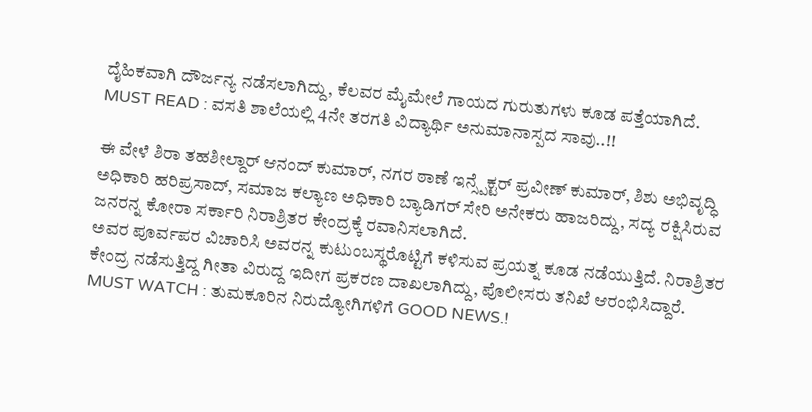ದೈಹಿಕವಾಗಿ ದೌರ್ಜನ್ಯ ನಡೆಸಲಾಗಿದ್ದು, ಕೆಲವರ ಮೈಮೇಲೆ ಗಾಯದ ಗುರುತುಗಳು ಕೂಡ ಪತ್ತೆಯಾಗಿದೆ.
MUST READ : ವಸತಿ ಶಾಲೆಯಲ್ಲಿ 4ನೇ ತರಗತಿ ವಿದ್ಯಾರ್ಥಿ ಅನುಮಾನಾಸ್ಪದ ಸಾವು..!!

ಈ ವೇಳೆ ಶಿರಾ ತಹಶೀಲ್ದಾರ್ ಆನಂದ್ ಕುಮಾರ್, ನಗರ ಠಾಣೆ ಇನ್ಸ್ಪೆಕ್ಟರ್ ಪ್ರವೀಣ್ ಕುಮಾರ್, ಶಿಶು ಅಭಿವೃದ್ಧಿ ಅಧಿಕಾರಿ ಹರಿಪ್ರಸಾದ್, ಸಮಾಜ ಕಲ್ಯಾಣ ಅಧಿಕಾರಿ ಬ್ಯಾಡಿಗರ್ ಸೇರಿ ಅನೇಕರು ಹಾಜರಿದ್ದು, ಸದ್ಯ ರಕ್ಷಿಸಿರುವ ಜನರನ್ನ ಕೋರಾ ಸರ್ಕಾರಿ ನಿರಾಶ್ರಿತರ ಕೇಂದ್ರಕ್ಕೆ ರವಾನಿಸಲಾಗಿದೆ.
ಅವರ ಪೂರ್ವಪರ ವಿಚಾರಿಸಿ ಅವರನ್ನ ಕುಟುಂಬಸ್ಥರೊಟ್ಟಿಗೆ ಕಳಿಸುವ ಪ್ರಯತ್ನ ಕೂಡ ನಡೆಯುತ್ತಿದೆ. ನಿರಾಶ್ರಿತರ ಕೇಂದ್ರ ನಡೆಸುತ್ತಿದ್ದ ಗೀತಾ ವಿರುದ್ದ ಇದೀಗ ಪ್ರಕರಣ ದಾಖಲಾಗಿದ್ದು, ಪೊಲೀಸರು ತನಿಖೆ ಆರಂಭಿಸಿದ್ದಾರೆ.
MUST WATCH : ತುಮಕೂರಿನ ನಿರುದ್ಯೋಗಿಗಳಿಗೆ GOOD NEWS.!